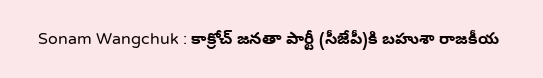Sonam Wangchuk : కాక్రోచ్ జనతా పార్టీ (సీజేపీ)కి బహుశా రాజకీయ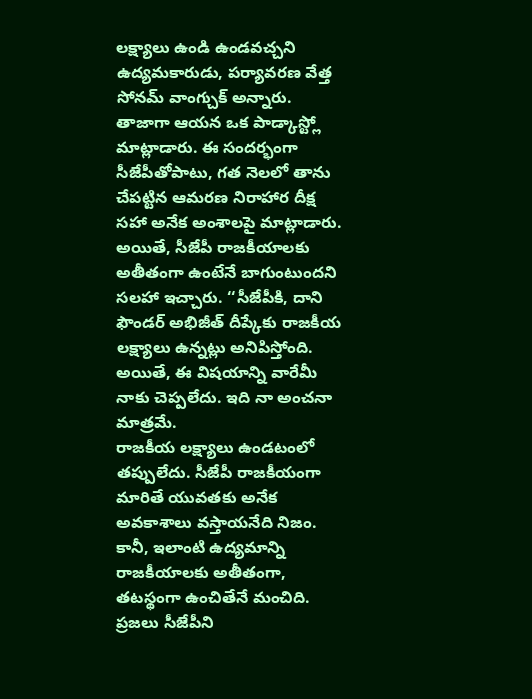లక్ష్యాలు ఉండి ఉండవచ్చని ఉద్యమకారుడు, పర్యావరణ వేత్త సోనమ్ వాంగ్చుక్ అన్నారు. తాజాగా ఆయన ఒక పాడ్కాస్ట్లో మాట్లాడారు. ఈ సందర్భంగా సీజేపీతోపాటు, గత నెలలో తాను చేపట్టిన ఆమరణ నిరాహార దీక్ష సహా అనేక అంశాలపై మాట్లాడారు. అయితే, సీజేపీ రాజకీయాలకు అతీతంగా ఉంటేనే బాగుంటుందని సలహా ఇచ్చారు. ‘‘సీజేపీకి, దాని ఫౌండర్ అభిజీత్ దీప్కేకు రాజకీయ లక్ష్యాలు ఉన్నట్లు అనిపిస్తోంది. అయితే, ఈ విషయాన్ని వారేమీ నాకు చెప్పలేదు. ఇది నా అంచనా మాత్రమే.
రాజకీయ లక్ష్యాలు ఉండటంలో తప్పులేదు. సీజేపీ రాజకీయంగా మారితే యువతకు అనేక అవకాశాలు వస్తాయనేది నిజం. కానీ, ఇలాంటి ఉద్యమాన్ని రాజకీయాలకు అతీతంగా, తటస్థంగా ఉంచితేనే మంచిది. ప్రజలు సీజేపీని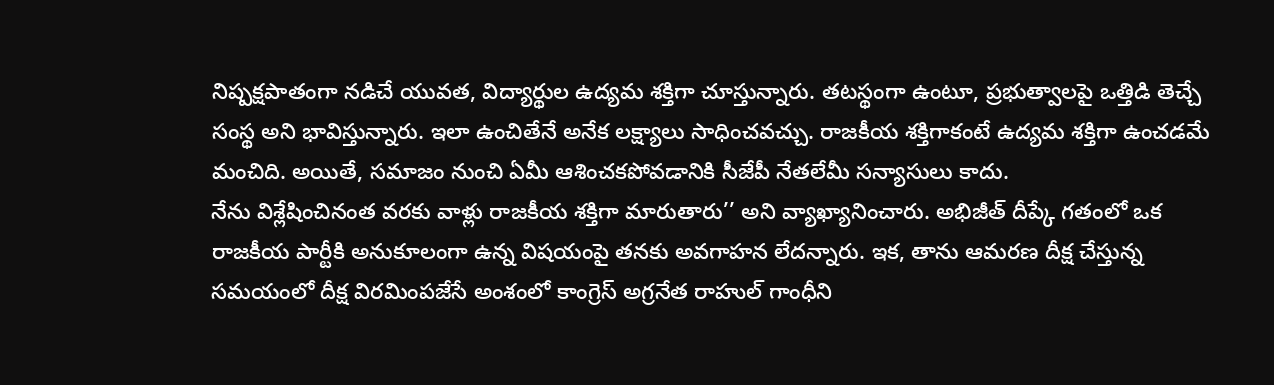నిష్పక్షపాతంగా నడిచే యువత, విద్యార్థుల ఉద్యమ శక్తిగా చూస్తున్నారు. తటస్థంగా ఉంటూ, ప్రభుత్వాలపై ఒత్తిడి తెచ్చే సంస్థ అని భావిస్తున్నారు. ఇలా ఉంచితేనే అనేక లక్ష్యాలు సాధించవచ్చు. రాజకీయ శక్తిగాకంటే ఉద్యమ శక్తిగా ఉంచడమే మంచిది. అయితే, సమాజం నుంచి ఏమీ ఆశించకపోవడానికి సీజేపీ నేతలేమీ సన్యాసులు కాదు.
నేను విశ్లేషించినంత వరకు వాళ్లు రాజకీయ శక్తిగా మారుతారు’’ అని వ్యాఖ్యానించారు. అభిజీత్ దీప్కే గతంలో ఒక రాజకీయ పార్టీకి అనుకూలంగా ఉన్న విషయంపై తనకు అవగాహన లేదన్నారు. ఇక, తాను ఆమరణ దీక్ష చేస్తున్న సమయంలో దీక్ష విరమింపజేసే అంశంలో కాంగ్రెస్ అగ్రనేత రాహుల్ గాంధీని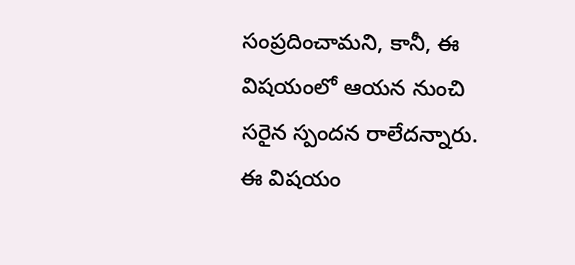సంప్రదించామని, కానీ, ఈ విషయంలో ఆయన నుంచి సరైన స్పందన రాలేదన్నారు. ఈ విషయం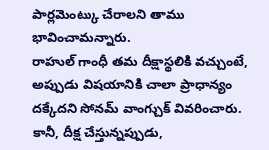పార్లమెంట్కు చేరాలని తాము భావించామన్నారు.
రాహుల్ గాంధీ తమ దీక్షాస్థలికి వచ్చుంటే, అప్పుడు విషయానికి చాలా ప్రాధాన్యం దక్కేదని సోనమ్ వాంగ్చుక్ వివరించారు. కానీ, దీక్ష చేస్తున్నప్పుడు,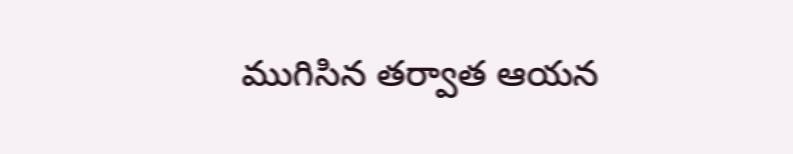ముగిసిన తర్వాత ఆయన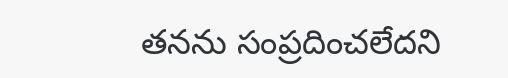తనను సంప్రదించలేదని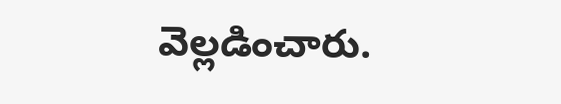వెల్లడించారు.